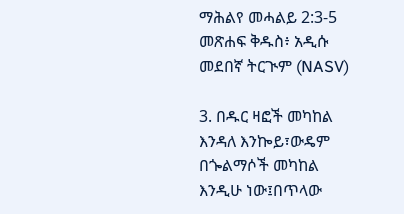ማሕልየ መሓልይ 2:3-5 መጽሐፍ ቅዱስ፥ አዲሱ መደበኛ ትርጒም (NASV)

3. በዱር ዛፎች መካከል እንዳለ እንኰይ፣ውዴም በጐልማሶች መካከል እንዲሁ ነው፤በጥላው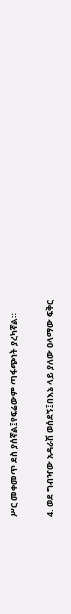ሥር መቀመጥ ደስ ያሰኛል፤የፍሬውም ጣፋጭነት ያረካኛል።

4. ወደ ግብዣው አዳራሽ ወሰደኝ፤በእኔ ላይ ያለው ዐላማው ፍቅር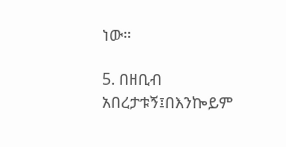ነው።

5. በዘቢብ አበረታቱኝ፤በእንኰይም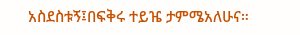አስደስቱኝ፤በፍቅሩ ተይዤ ታምሜአለሁና።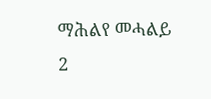ማሕልየ መሓልይ 2